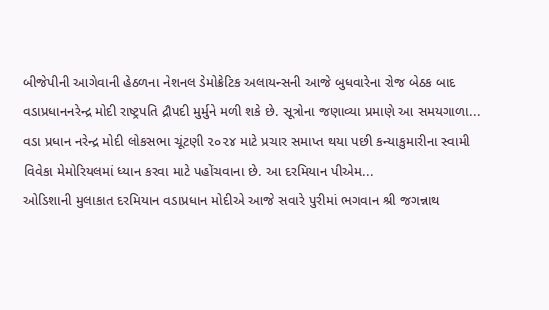બીજેપીની આગેવાની હેઠળના નેશનલ ડેમોક્રેટિક અલાયન્સની આજે બુધવારેના રોજ બેઠક બાદ વડાપ્રધાનનરેન્દ્ર મોદી રાષ્ટ્રપતિ દ્રૌપદી મુર્મુને મળી શકે છે. સૂત્રોના જણાવ્યા પ્રમાણે આ સમયગાળા...
વડા પ્રધાન નરેન્દ્ર મોદી લોકસભા ચૂંટણી ૨૦૨૪ માટે પ્રચાર સમાપ્ત થયા પછી કન્યાકુમારીના સ્વામી વિવેકા મેમોરિયલમાં ધ્યાન કરવા માટે પહોંચવાના છે. આ દરમિયાન પીએમ...
ઓડિશાની મુલાકાત દરમિયાન વડાપ્રધાન મોદીએ આજે સવારે પુરીમાં ભગવાન શ્રી જગન્નાથ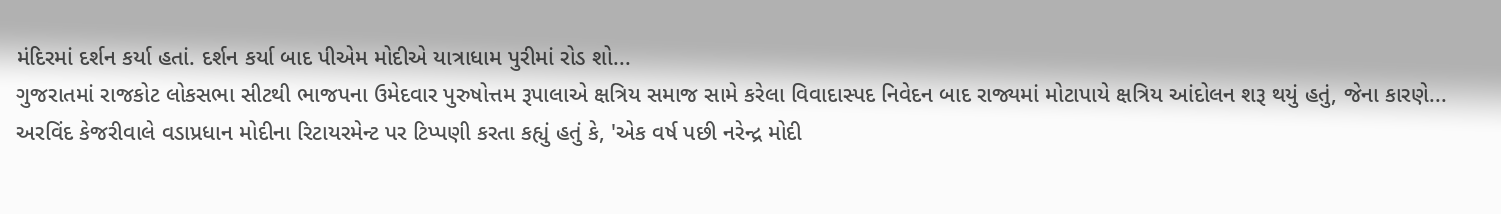મંદિરમાં દર્શન કર્યા હતાં. દર્શન કર્યા બાદ પીએમ મોદીએ યાત્રાધામ પુરીમાં રોડ શો...
ગુજરાતમાં રાજકોટ લોકસભા સીટથી ભાજપના ઉમેદવાર પુરુષોત્તમ રૂપાલાએ ક્ષત્રિય સમાજ સામે કરેલા વિવાદાસ્પદ નિવેદન બાદ રાજ્યમાં મોટાપાયે ક્ષત્રિય આંદોલન શરૂ થયું હતું, જેના કારણે...
અરવિંદ કેજરીવાલે વડાપ્રધાન મોદીના રિટાયરમેન્ટ પર ટિપ્પણી કરતા કહ્યું હતું કે, 'એક વર્ષ પછી નરેન્દ્ર મોદી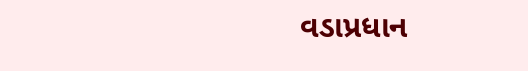વડાપ્રધાન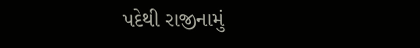પદેથી રાજીનામું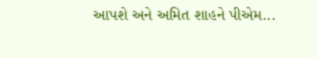આપશે અને અમિત શાહને પીએમ...